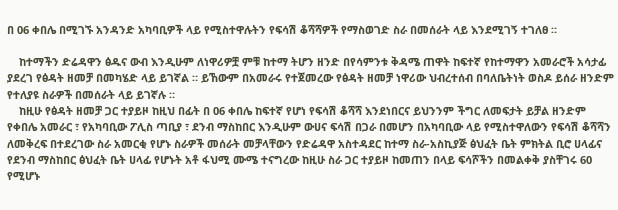በ 06 ቀበሌ በሚገኙ አንዳንድ አካባቢዎች ላይ የሚስተዋሉትን የፍሳሽ ቆሻሻዎች የማስወገድ ስራ በመሰራት ላይ እንደሚገኝ ተገለፀ ።

    ከተማችን ድሬዳዋን ፅዱና ውብ እንዲሁም ለነዋሪዎቿ ምቹ ከተማ ትሆን ዘንድ በየሳምንቱ ቅዳሜ ጠዋት ከፍተኛ የከተማዋን አመራሮች አሳታፊ ያደረገ የፅዳት ዘመቻ በመካሄድ ላይ ይገኛል ። ይኸውም በአመራሩ የተጀመረው የፅዳት ዘመቻ ነዋሪው ህብረተሰብ በባለቤትነት ወስዶ ይሰራ ዘንድም የተለያዩ ስራዎች በመሰራት ላይ ይገኛሉ ።
    ከዚሁ የፅዳት ዘመቻ ጋር ተያይዞ ከዚህ በፊት በ 06 ቀበሌ ከፍተኛ የሆነ የፍሳሽ ቆሻሻ እንደነበርና ይህንንም ችግር ለመፍታት ይቻል ዘንድም የቀበሌ አመራር ፣ የአካባቢው ፖሊስ ጣቢያ ፣ ደንብ ማስከበር እንዲሁም ውሀና ፍሳሽ በጋራ በመሆን በአካባቢው ላይ የሚስተዋለውን የፍሳሽ ቆሻሻን ለመቅረፍ በተደረገው ስራ አመርቂ የሆኑ ስራዎች መሰራት መቻላቸውን የድሬዳዋ አስተዳደር ከተማ ስራ-አስኪያጅ ፅህፈት ቤት ምክትል ቢሮ ሀላፊና የደንብ ማስከበር ፅህፈት ቤት ሀላፊ የሆኑት አቶ ፋህሚ ሙሜ ተናግረው ከዚሁ ስራ ጋር ተያይዞ ከመጠን በላይ ፍሳሾችን በመልቀቅ ያስቸገሩ 60 የሚሆኑ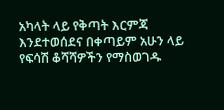አካላት ላይ የቅጣት እርምጃ እንደተወሰደና በቀጣይም አሁን ላይ የፍሳሽ ቆሻሻዎችን የማስወገዱ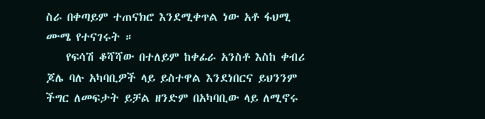ስራ በቀጣይም ተጠናክሮ እንደሚቀጥል ነው አቶ ፋህሚ ሙሜ የተናገሩት ።
    የፍሳሽ ቆሻሻው በተለይም ከቀፊራ አንስቶ እስከ ቀብሪ ጆሌ ባሉ አካባቢዎች ላይ ይስተዋል እንደነበርና ይህንንም ችግር ለመፍታት ይቻል ዘንድም በአካባቢው ላይ ለሚኖሩ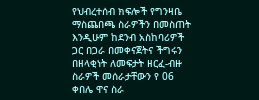የህብረተሰብ ክፍሎች የግንዛቤ ማስጨበጫ ስራዎችን በመስጠት እንዲሁም ከደንብ አስከባሪዎች ጋር በጋራ በመቀናጀትና ችግሩን በዘላቂነት ለመፍታት ዘርፈ-ብዙ ስራዎች መሰራታቸውን የ 06 ቀበሌ ዋና ስራ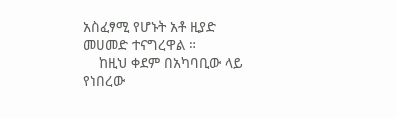አስፈፃሚ የሆኑት አቶ ዚያድ መሀመድ ተናግረዋል ።
    ከዚህ ቀደም በአካባቢው ላይ የነበረው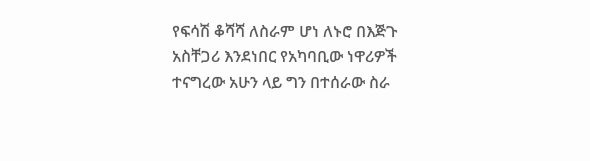የፍሳሽ ቆሻሻ ለስራም ሆነ ለኑሮ በእጅጉ አስቸጋሪ እንደነበር የአካባቢው ነዋሪዎች ተናግረው አሁን ላይ ግን በተሰራው ስራ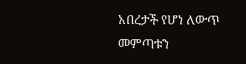አበረታች የሆነ ለውጥ መምጣቱን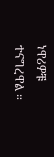ነዋሪዎቹ ተናግረዋል ።